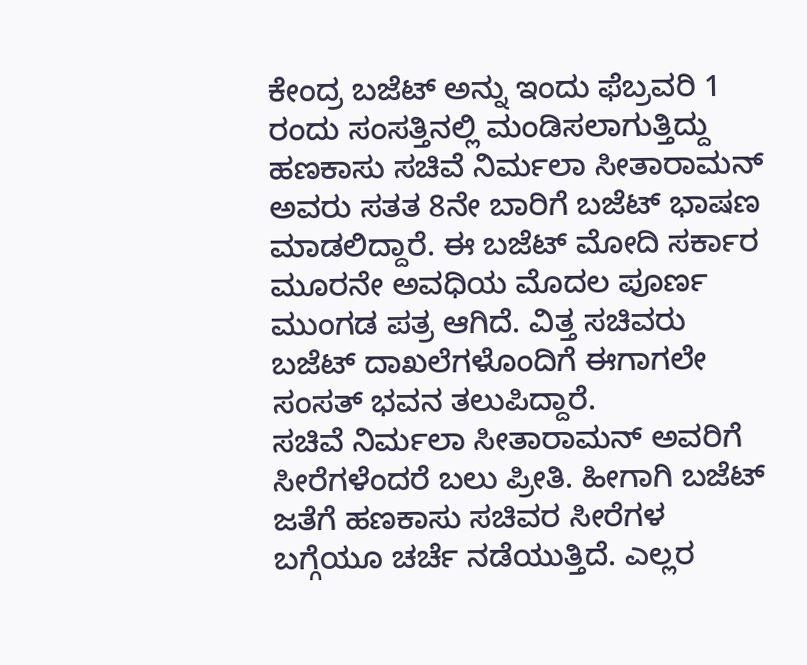ಕೇಂದ್ರ ಬಜೆಟ್ ಅನ್ನು ಇಂದು ಫೆಬ್ರವರಿ 1 ರಂದು ಸಂಸತ್ತಿನಲ್ಲಿ ಮಂಡಿಸಲಾಗುತ್ತಿದ್ದು ಹಣಕಾಸು ಸಚಿವೆ ನಿರ್ಮಲಾ ಸೀತಾರಾಮನ್ ಅವರು ಸತತ 8ನೇ ಬಾರಿಗೆ ಬಜೆಟ್ ಭಾಷಣ ಮಾಡಲಿದ್ದಾರೆ. ಈ ಬಜೆಟ್ ಮೋದಿ ಸರ್ಕಾರ ಮೂರನೇ ಅವಧಿಯ ಮೊದಲ ಪೂರ್ಣ ಮುಂಗಡ ಪತ್ರ ಆಗಿದೆ. ವಿತ್ತ ಸಚಿವರು ಬಜೆಟ್ ದಾಖಲೆಗಳೊಂದಿಗೆ ಈಗಾಗಲೇ ಸಂಸತ್ ಭವನ ತಲುಪಿದ್ದಾರೆ.
ಸಚಿವೆ ನಿರ್ಮಲಾ ಸೀತಾರಾಮನ್ ಅವರಿಗೆ ಸೀರೆಗಳೆಂದರೆ ಬಲು ಪ್ರೀತಿ. ಹೀಗಾಗಿ ಬಜೆಟ್ ಜತೆಗೆ ಹಣಕಾಸು ಸಚಿವರ ಸೀರೆಗಳ ಬಗ್ಗೆಯೂ ಚರ್ಚೆ ನಡೆಯುತ್ತಿದೆ. ಎಲ್ಲರ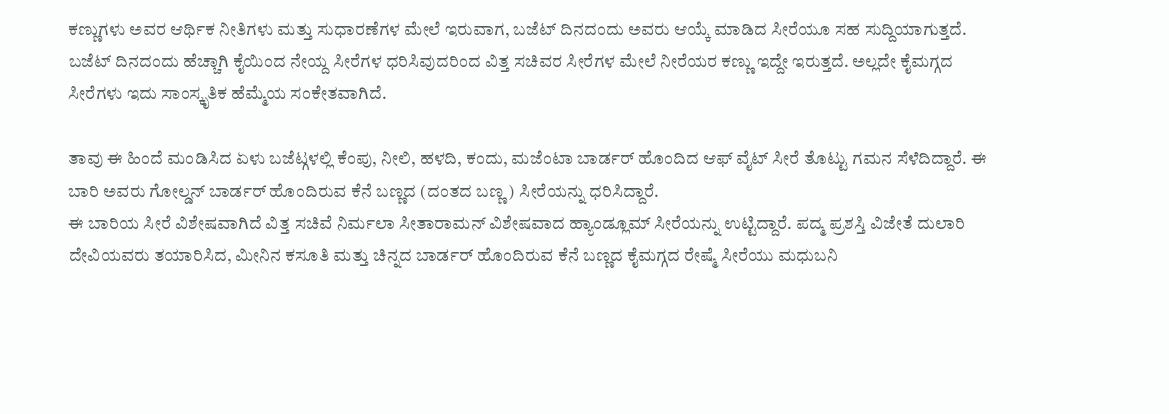ಕಣ್ಣುಗಳು ಅವರ ಆರ್ಥಿಕ ನೀತಿಗಳು ಮತ್ತು ಸುಧಾರಣೆಗಳ ಮೇಲೆ ಇರುವಾಗ, ಬಜೆಟ್ ದಿನದಂದು ಅವರು ಆಯ್ಕೆ ಮಾಡಿದ ಸೀರೆಯೂ ಸಹ ಸುದ್ದಿಯಾಗುತ್ತದೆ. ಬಜೆಟ್ ದಿನದಂದು ಹೆಚ್ಚಾಗಿ ಕೈಯಿಂದ ನೇಯ್ದ ಸೀರೆಗಳ ಧರಿಸಿವುದರಿಂದ ವಿತ್ತ ಸಚಿವರ ಸೀರೆಗಳ ಮೇಲೆ ನೀರೆಯರ ಕಣ್ಣು ಇದ್ದೇ ಇರುತ್ತದೆ. ಅಲ್ಲದೇ ಕೈಮಗ್ಗದ ಸೀರೆಗಳು ಇದು ಸಾಂಸ್ಕೃತಿಕ ಹೆಮ್ಮೆಯ ಸಂಕೇತವಾಗಿದೆ.

ತಾವು ಈ ಹಿಂದೆ ಮಂಡಿಸಿದ ಏಳು ಬಜೆಟ್ಗಳಲ್ಲಿ ಕೆಂಪು, ನೀಲಿ, ಹಳದಿ, ಕಂದು, ಮಜೆಂಟಾ ಬಾರ್ಡರ್ ಹೊಂದಿದ ಆಫ್ ವೈಟ್ ಸೀರೆ ತೊಟ್ಟು ಗಮನ ಸೆಳೆದಿದ್ದಾರೆ. ಈ ಬಾರಿ ಅವರು ಗೋಲ್ಡನ್ ಬಾರ್ಡರ್ ಹೊಂದಿರುವ ಕೆನೆ ಬಣ್ಣದ (ದಂತದ ಬಣ್ಣ) ಸೀರೆಯನ್ನು ಧರಿಸಿದ್ದಾರೆ.
ಈ ಬಾರಿಯ ಸೀರೆ ವಿಶೇಷವಾಗಿದೆ ವಿತ್ತ ಸಚಿವೆ ನಿರ್ಮಲಾ ಸೀತಾರಾಮನ್ ವಿಶೇಷವಾದ ಹ್ಯಾಂಡ್ಲೂಮ್ ಸೀರೆಯನ್ನು ಉಟ್ಟಿದ್ದಾರೆ. ಪದ್ಮ ಪ್ರಶಸ್ತಿ ವಿಜೇತೆ ದುಲಾರಿ ದೇವಿಯವರು ತಯಾರಿಸಿದ, ಮೀನಿನ ಕಸೂತಿ ಮತ್ತು ಚಿನ್ನದ ಬಾರ್ಡರ್ ಹೊಂದಿರುವ ಕೆನೆ ಬಣ್ಣದ ಕೈಮಗ್ಗದ ರೇಷ್ಮೆ ಸೀರೆಯು ಮಧುಬನಿ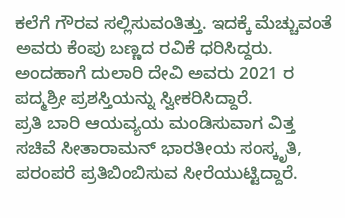ಕಲೆಗೆ ಗೌರವ ಸಲ್ಲಿಸುವಂತಿತ್ತು. ಇದಕ್ಕೆ ಮೆಚ್ಚುವಂತೆ ಅವರು ಕೆಂಪು ಬಣ್ಣದ ರವಿಕೆ ಧರಿಸಿದ್ದರು. ಅಂದಹಾಗೆ ದುಲಾರಿ ದೇವಿ ಅವರು 2021 ರ ಪದ್ಮಶ್ರೀ ಪ್ರಶಸ್ತಿಯನ್ನು ಸ್ವೀಕರಿಸಿದ್ದಾರೆ.
ಪ್ರತಿ ಬಾರಿ ಆಯವ್ಯಯ ಮಂಡಿಸುವಾಗ ವಿತ್ತ ಸಚಿವೆ ಸೀತಾರಾಮನ್ ಭಾರತೀಯ ಸಂಸ್ಕೃತಿ, ಪರಂಪರೆ ಪ್ರತಿಬಿಂಬಿಸುವ ಸೀರೆಯುಟ್ಟಿದ್ದಾರೆ.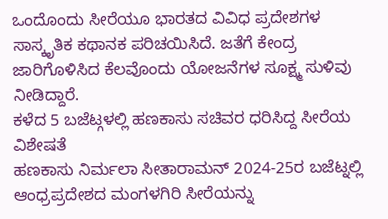ಒಂದೊಂದು ಸೀರೆಯೂ ಭಾರತದ ವಿವಿಧ ಪ್ರದೇಶಗಳ ಸಾಸ್ಕೃತಿಕ ಕಥಾನಕ ಪರಿಚಯಿಸಿದೆ. ಜತೆಗೆ ಕೇಂದ್ರ ಜಾರಿಗೊಳಿಸಿದ ಕೆಲವೊಂದು ಯೋಜನೆಗಳ ಸೂಕ್ಷ್ಮ ಸುಳಿವು ನೀಡಿದ್ದಾರೆ.
ಕಳೆದ 5 ಬಜೆಟ್ಗಳಲ್ಲಿ ಹಣಕಾಸು ಸಚಿವರ ಧರಿಸಿದ್ದ ಸೀರೆಯ ವಿಶೇಷತೆ
ಹಣಕಾಸು ನಿರ್ಮಲಾ ಸೀತಾರಾಮನ್ 2024-25ರ ಬಜೆಟ್ನಲ್ಲಿ ಆಂಧ್ರಪ್ರದೇಶದ ಮಂಗಳಗಿರಿ ಸೀರೆಯನ್ನು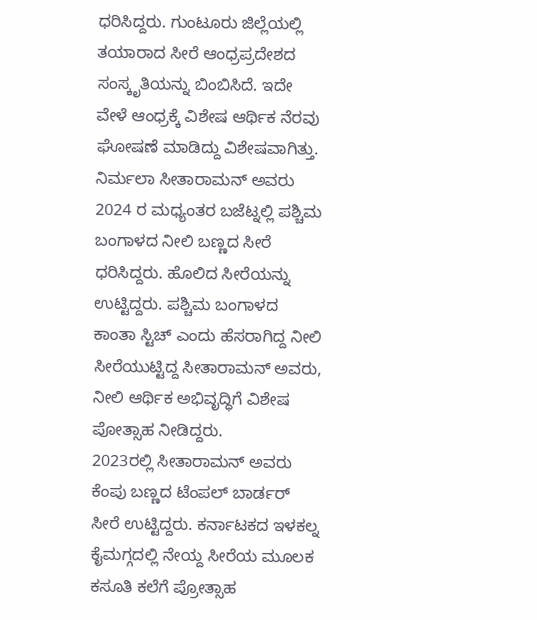ಧರಿಸಿದ್ದರು. ಗುಂಟೂರು ಜಿಲ್ಲೆಯಲ್ಲಿ ತಯಾರಾದ ಸೀರೆ ಆಂಧ್ರಪ್ರದೇಶದ ಸಂಸ್ಕೃತಿಯನ್ನು ಬಿಂಬಿಸಿದೆ. ಇದೇ ವೇಳೆ ಆಂಧ್ರಕ್ಕೆ ವಿಶೇಷ ಆರ್ಥಿಕ ನೆರವು ಘೋಷಣೆ ಮಾಡಿದ್ದು ವಿಶೇಷವಾಗಿತ್ತು.
ನಿರ್ಮಲಾ ಸೀತಾರಾಮನ್ ಅವರು 2024 ರ ಮಧ್ಯಂತರ ಬಜೆಟ್ನಲ್ಲಿ ಪಶ್ಚಿಮ ಬಂಗಾಳದ ನೀಲಿ ಬಣ್ಣದ ಸೀರೆ ಧರಿಸಿದ್ದರು. ಹೊಲಿದ ಸೀರೆಯನ್ನು ಉಟ್ಟಿದ್ದರು. ಪಶ್ಚಿಮ ಬಂಗಾಳದ ಕಾಂತಾ ಸ್ಟಿಚ್ ಎಂದು ಹೆಸರಾಗಿದ್ದ ನೀಲಿ ಸೀರೆಯುಟ್ಟಿದ್ದ ಸೀತಾರಾಮನ್ ಅವರು, ನೀಲಿ ಆರ್ಥಿಕ ಅಭಿವೃದ್ಧಿಗೆ ವಿಶೇಷ ಪೋತ್ಸಾಹ ನೀಡಿದ್ದರು.
2023ರಲ್ಲಿ ಸೀತಾರಾಮನ್ ಅವರು ಕೆಂಪು ಬಣ್ಣದ ಟೆಂಪಲ್ ಬಾರ್ಡರ್ ಸೀರೆ ಉಟ್ಟಿದ್ದರು. ಕರ್ನಾಟಕದ ಇಳಕಲ್ನ ಕೈಮಗ್ಗದಲ್ಲಿ ನೇಯ್ದ ಸೀರೆಯ ಮೂಲಕ ಕಸೂತಿ ಕಲೆಗೆ ಪ್ರೋತ್ಸಾಹ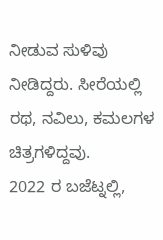ನೀಡುವ ಸುಳಿವು ನೀಡಿದ್ದರು. ಸೀರೆಯಲ್ಲಿ ರಥ, ನವಿಲು, ಕಮಲಗಳ ಚಿತ್ರಗಳಿದ್ದವು.
2022 ರ ಬಜೆಟ್ನಲ್ಲಿ,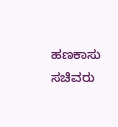ಹಣಕಾಸು ಸಚಿವರು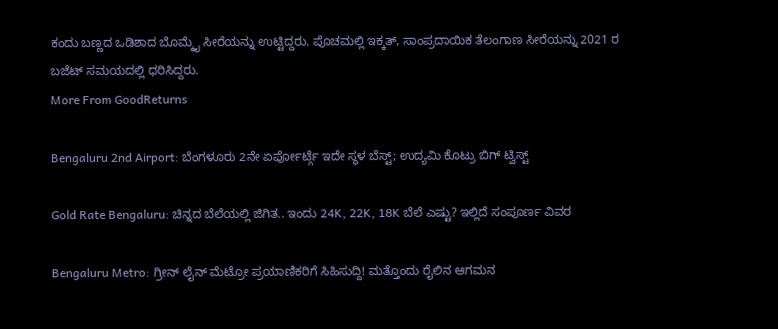ಕಂದು ಬಣ್ಣದ ಒಡಿಶಾದ ಬೊಮ್ಕೈ ಸೀರೆಯನ್ನು ಉಟ್ಟಿದ್ದರು. ಪೊಚಮಲ್ಲಿ ಇಕ್ಕತ್, ಸಾಂಪ್ರದಾಯಿಕ ತೆಲಂಗಾಣ ಸೀರೆಯನ್ನು 2021 ರ ಬಜೆಟ್ ಸಮಯದಲ್ಲಿ ಧರಿಸಿದ್ದರು.
More From GoodReturns

Bengaluru 2nd Airport: ಬೆಂಗಳೂರು 2ನೇ ಏರ್ಪೋರ್ಟ್ಗೆ ಇದೇ ಸ್ಥಳ ಬೆಸ್ಟ್; ಉದ್ಯಮಿ ಕೊಟ್ರು ಬಿಗ್ ಟ್ವಿಸ್ಟ್

Gold Rate Bengaluru: ಚಿನ್ನದ ಬೆಲೆಯಲ್ಲಿ ಜಿಗಿತ.. ಇಂದು 24K, 22K, 18K ಬೆಲೆ ಎಷ್ಟು? ಇಲ್ಲಿದೆ ಸಂಪೂರ್ಣ ವಿವರ

Bengaluru Metro: ಗ್ರೀನ್ ಲೈನ್ ಮೆಟ್ರೋ ಪ್ರಯಾಣಿಕರಿಗೆ ಸಿಹಿಸುದ್ದಿ! ಮತ್ತೊಂದು ರೈಲಿನ ಆಗಮನ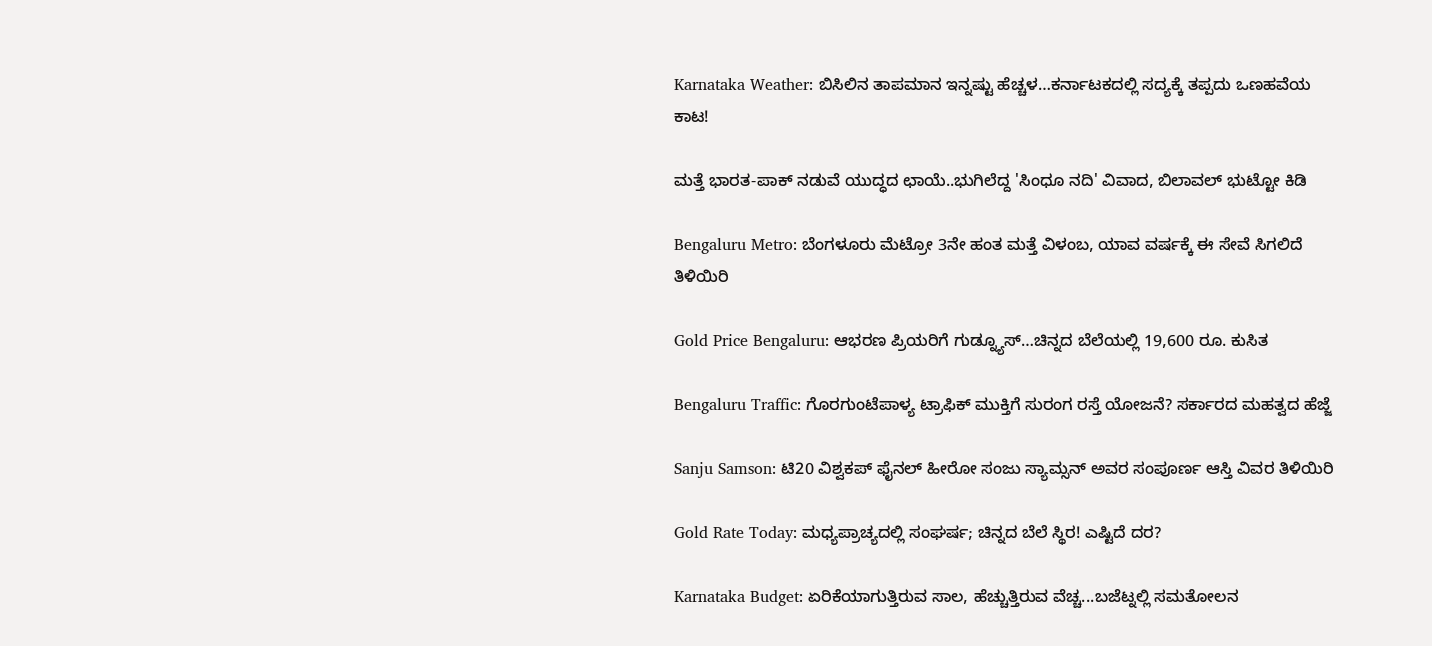Karnataka Weather: ಬಿಸಿಲಿನ ತಾಪಮಾನ ಇನ್ನಷ್ಟು ಹೆಚ್ಚಳ…ಕರ್ನಾಟಕದಲ್ಲಿ ಸದ್ಯಕ್ಕೆ ತಪ್ಪದು ಒಣಹವೆಯ ಕಾಟ!

ಮತ್ತೆ ಭಾರತ-ಪಾಕ್ ನಡುವೆ ಯುದ್ಧದ ಛಾಯೆ..ಭುಗಿಲೆದ್ದ 'ಸಿಂಧೂ ನದಿ' ವಿವಾದ, ಬಿಲಾವಲ್ ಭುಟ್ಟೋ ಕಿಡಿ

Bengaluru Metro: ಬೆಂಗಳೂರು ಮೆಟ್ರೋ 3ನೇ ಹಂತ ಮತ್ತೆ ವಿಳಂಬ, ಯಾವ ವರ್ಷಕ್ಕೆ ಈ ಸೇವೆ ಸಿಗಲಿದೆ ತಿಳಿಯಿರಿ

Gold Price Bengaluru: ಆಭರಣ ಪ್ರಿಯರಿಗೆ ಗುಡ್ನ್ಯೂಸ್…ಚಿನ್ನದ ಬೆಲೆಯಲ್ಲಿ 19,600 ರೂ. ಕುಸಿತ

Bengaluru Traffic: ಗೊರಗುಂಟೆಪಾಳ್ಯ ಟ್ರಾಫಿಕ್ ಮುಕ್ತಿಗೆ ಸುರಂಗ ರಸ್ತೆ ಯೋಜನೆ? ಸರ್ಕಾರದ ಮಹತ್ವದ ಹೆಜ್ಜೆ

Sanju Samson: ಟಿ20 ವಿಶ್ವಕಪ್ ಫೈನಲ್ ಹೀರೋ ಸಂಜು ಸ್ಯಾಮ್ಸನ್ ಅವರ ಸಂಪೂರ್ಣ ಆಸ್ತಿ ವಿವರ ತಿಳಿಯಿರಿ

Gold Rate Today: ಮಧ್ಯಪ್ರಾಚ್ಯದಲ್ಲಿ ಸಂಘರ್ಷ; ಚಿನ್ನದ ಬೆಲೆ ಸ್ಥಿರ! ಎಷ್ಟಿದೆ ದರ?

Karnataka Budget: ಏರಿಕೆಯಾಗುತ್ತಿರುವ ಸಾಲ, ಹೆಚ್ಚುತ್ತಿರುವ ವೆಚ್ಚ...ಬಜೆಟ್ನಲ್ಲಿ ಸಮತೋಲನ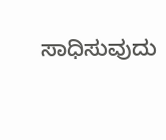ಸಾಧಿಸುವುದು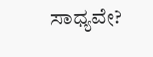ಸಾಧ್ಯವೇ?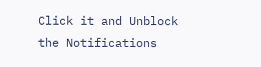Click it and Unblock the Notifications